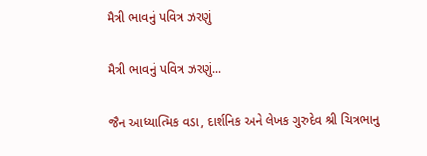મૈત્રી ભાવનું પવિત્ર ઝરણું

મૈત્રી ભાવનું પવિત્ર ઝરણું...

જૈન આધ્યાત્મિક વડા, દાર્શનિક અને લેખક ગુરુદેવ શ્રી ચિત્રભાનુ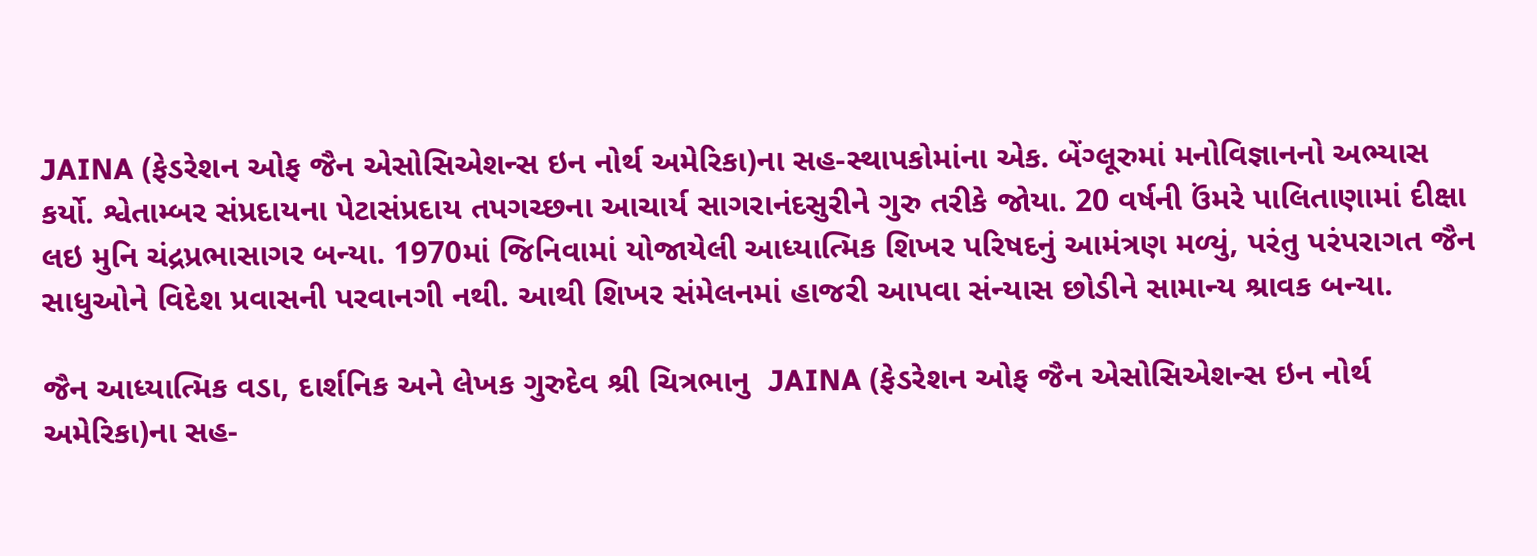JAINA (ફેડરેશન ઓફ જૈન એસોસિએશન્સ ઇન નોર્થ અમેરિકા)ના સહ-સ્થાપકોમાંના એક. બેંગ્લૂરુમાં મનોવિજ્ઞાનનો અભ્યાસ કર્યો. શ્વેતામ્બર સંપ્રદાયના પેટાસંપ્રદાય તપગચ્છના આચાર્ય સાગરાનંદસુરીને ગુરુ તરીકે જોયા. 20 વર્ષની ઉંમરે પાલિતાણામાં દીક્ષા લઇ મુનિ ચંદ્રપ્રભાસાગર બન્યા. 1970માં જિનિવામાં યોજાયેલી આધ્યાત્મિક શિખર પરિષદનું આમંત્રણ મળ્યું, પરંતુ પરંપરાગત જૈન સાધુઓને વિદેશ પ્રવાસની પરવાનગી નથી. આથી શિખર સંમેલનમાં હાજરી આપવા સંન્યાસ છોડીને સામાન્ય શ્રાવક બન્યા.

જૈન આધ્યાત્મિક વડા, દાર્શનિક અને લેખક ગુરુદેવ શ્રી ચિત્રભાનુ  JAINA (ફેડરેશન ઓફ જૈન એસોસિએશન્સ ઇન નોર્થ અમેરિકા)ના સહ-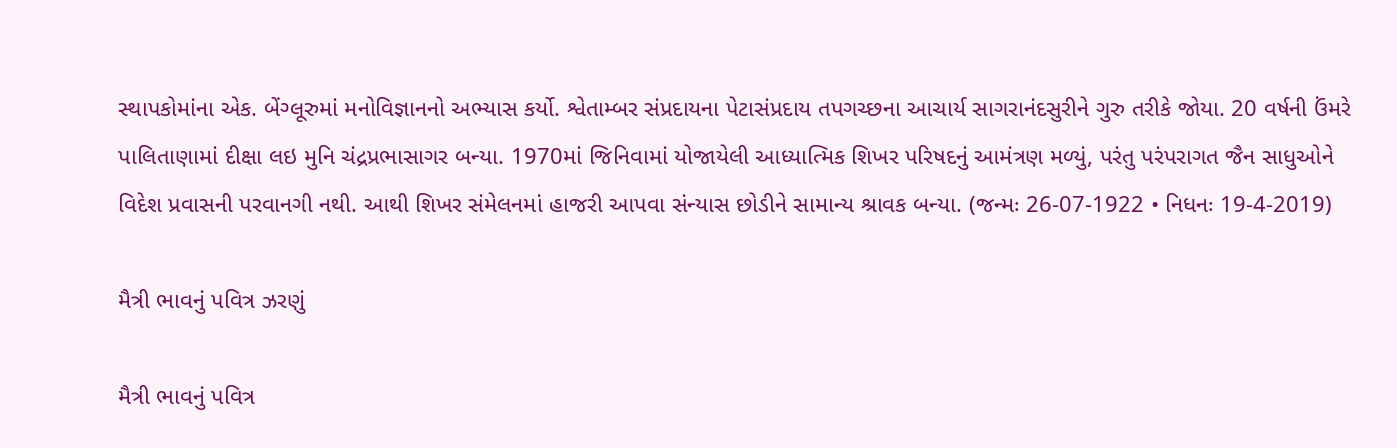સ્થાપકોમાંના એક. બેંગ્લૂરુમાં મનોવિજ્ઞાનનો અભ્યાસ કર્યો. શ્વેતામ્બર સંપ્રદાયના પેટાસંપ્રદાય તપગચ્છના આચાર્ય સાગરાનંદસુરીને ગુરુ તરીકે જોયા. 20 વર્ષની ઉંમરે પાલિતાણામાં દીક્ષા લઇ મુનિ ચંદ્રપ્રભાસાગર બન્યા. 1970માં જિનિવામાં યોજાયેલી આધ્યાત્મિક શિખર પરિષદનું આમંત્રણ મળ્યું, પરંતુ પરંપરાગત જૈન સાધુઓને વિદેશ પ્રવાસની પરવાનગી નથી. આથી શિખર સંમેલનમાં હાજરી આપવા સંન્યાસ છોડીને સામાન્ય શ્રાવક બન્યા. (જન્મઃ 26-07-1922 • નિધનઃ 19-4-2019)

મૈત્રી ભાવનું પવિત્ર ઝરણું

મૈત્રી ભાવનું પવિત્ર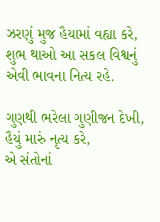ઝરણું મુજ હૈયામાં વહ્યા કરે,
શુભ થાઓ આ સકલ વિશ્વનું એવી ભાવના નિત્ય રહે.

ગુણથી ભરેલા ગુણીજન દેખી, હૈયું મારું નૃત્ય કરે,
એ સંતોનાં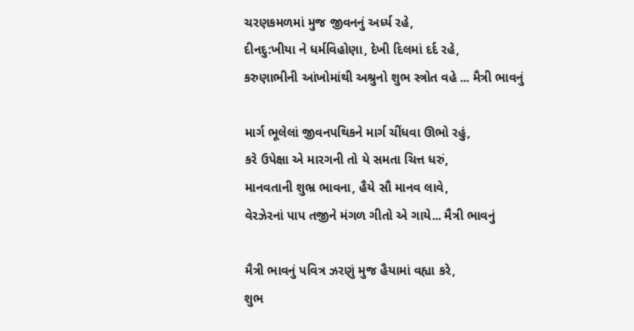ચરણકમળમાં મુજ જીવનનું અર્ધ્ય રહે,
દીનદુ:ખીયા ને ધર્મવિહોણા, દેખી દિલમાં દર્દ રહે,
કરુણાભીની આંખોમાંથી અશ્રુનો શુભ સ્ત્રોત વહે ... મૈત્રી ભાવનું

માર્ગ ભૂલેલાં જીવનપથિકને માર્ગ ચીંધવા ઊભો રહું,
કરે ઉપેક્ષા એ મારગની તો યે સમતા ચિત્ત ધરું,
માનવતાની શુભ્ર ભાવના, હૈયે સૌ માનવ લાવે,
વેરઝેરનાં પાપ તજીને મંગળ ગીતો એ ગાયે... મૈત્રી ભાવનું

મૈત્રી ભાવનું પવિત્ર ઝરણું મુજ હૈયામાં વહ્યા કરે,
શુભ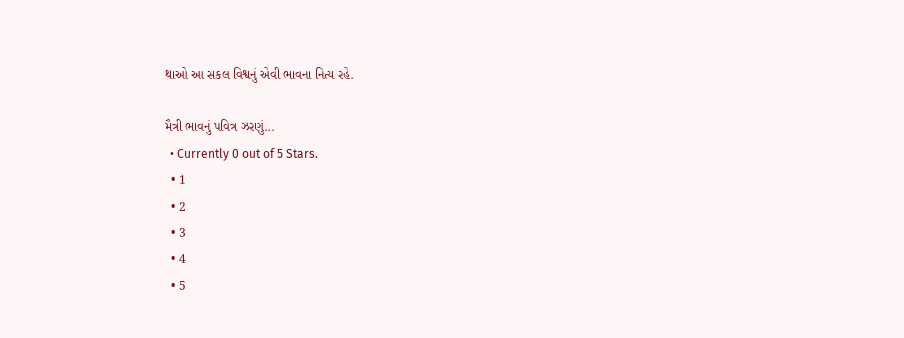થાઓ આ સકલ વિશ્વનું એવી ભાવના નિત્ય રહે.

મૈત્રી ભાવનું પવિત્ર ઝરણું...
  • Currently 0 out of 5 Stars.
  • 1
  • 2
  • 3
  • 4
  • 5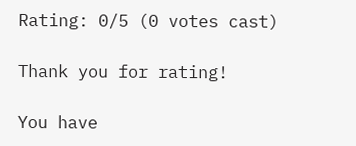Rating: 0/5 (0 votes cast)

Thank you for rating!

You have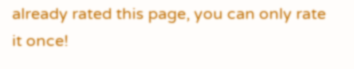already rated this page, you can only rate it once!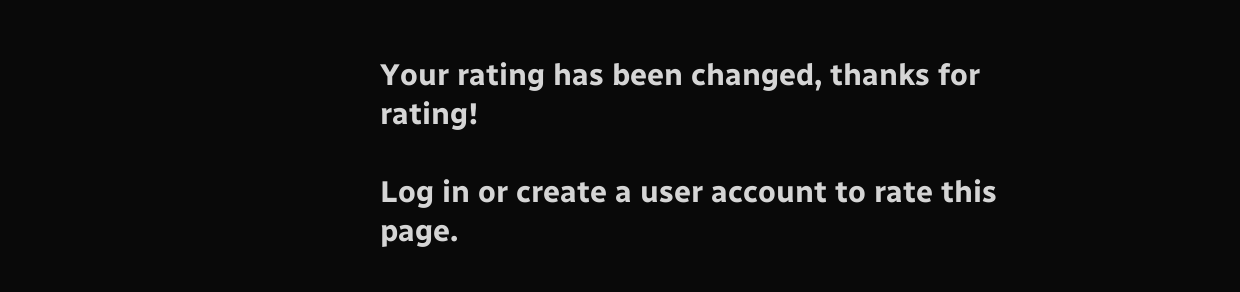Your rating has been changed, thanks for rating!

Log in or create a user account to rate this page.